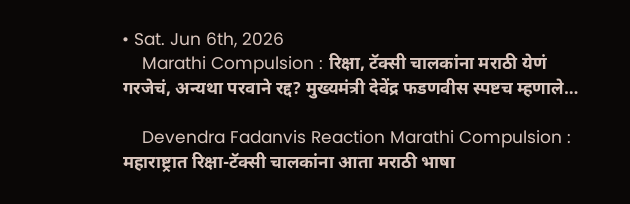• Sat. Jun 6th, 2026
    Marathi Compulsion : रिक्षा, टॅक्सी चालकांना मराठी येणं गरजेचं, अन्यथा परवाने रद्द? मुख्यमंत्री देवेंद्र फडणवीस स्पष्टच म्हणाले…

    Devendra Fadanvis Reaction Marathi Compulsion : महाराष्ट्रात रिक्षा-टॅक्सी चालकांना आता मराठी भाषा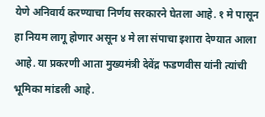येणे अनिवार्य करण्याचा निर्णय सरकारने घेतला आहे. १ मे पासून हा नियम लागू होणार असून ४ मे ला संपाचा इशारा देण्यात आला आहे. या प्रकरणी आता मुख्यमंत्री देवेंद्र फडणवीस यांनी त्यांची भूमिका मांडली आहे.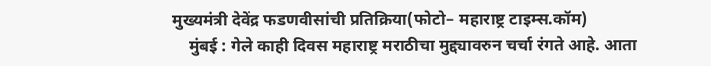मुख्यमंत्री देवेंद्र फडणवीसांची प्रतिक्रिया(फोटो– महाराष्ट्र टाइम्स.कॉम)
    मुंबई : गेले काही दिवस महाराष्ट्र मराठीचा मुद्द्यावरुन चर्चा रंगते आहे. आता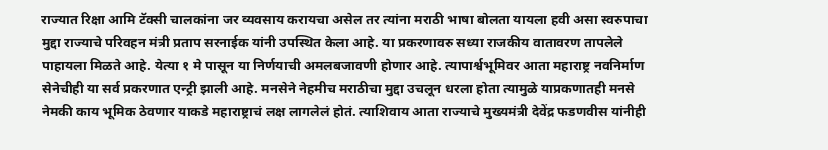राज्यात रिक्षा आमि टॅक्सी चालकांना जर व्यवसाय करायचा असेल तर त्यांना मराठी भाषा बोलता यायला हवी असा स्वरुपाचा मुद्दा राज्याचे परिवहन मंत्री प्रताप सरनाईक यांनी उपस्थित केला आहे. या प्रकरणावरु सध्या राजकीय वातावरण तापलेले पाहायला मिळते आहे. येत्या १ मे पासून या निर्णयाची अमलबजावणी होणार आहे. त्यापार्श्वभूमिवर आता महाराष्ट्र नवनिर्माण सेनेचीही या सर्व प्रकरणात एन्ट्री झाली आहे. मनसेने नेहमीच मराठीचा मुद्दा उचलून धरला होता त्यामुळे याप्रकणातही मनसे नेमकी काय भूमिक ठेवणार याकडे महाराष्ट्राचं लक्ष लागलेलं होतं. त्याशिवाय आता राज्याचे मुख्यमंत्री देवेंद्र फडणवीस यांनीही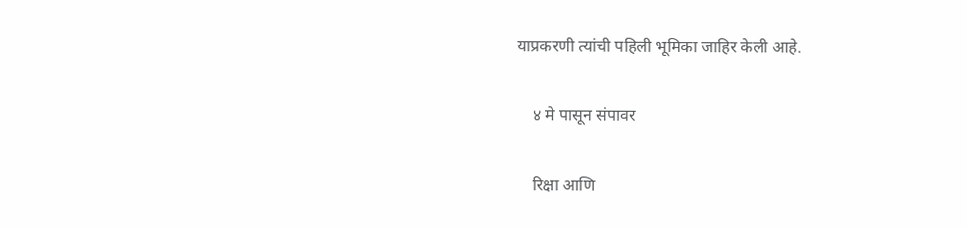याप्रकरणी त्यांची पहिली भूमिका जाहिर केली आहे.

    ४ मे पासून संपावर

    रिक्षा आणि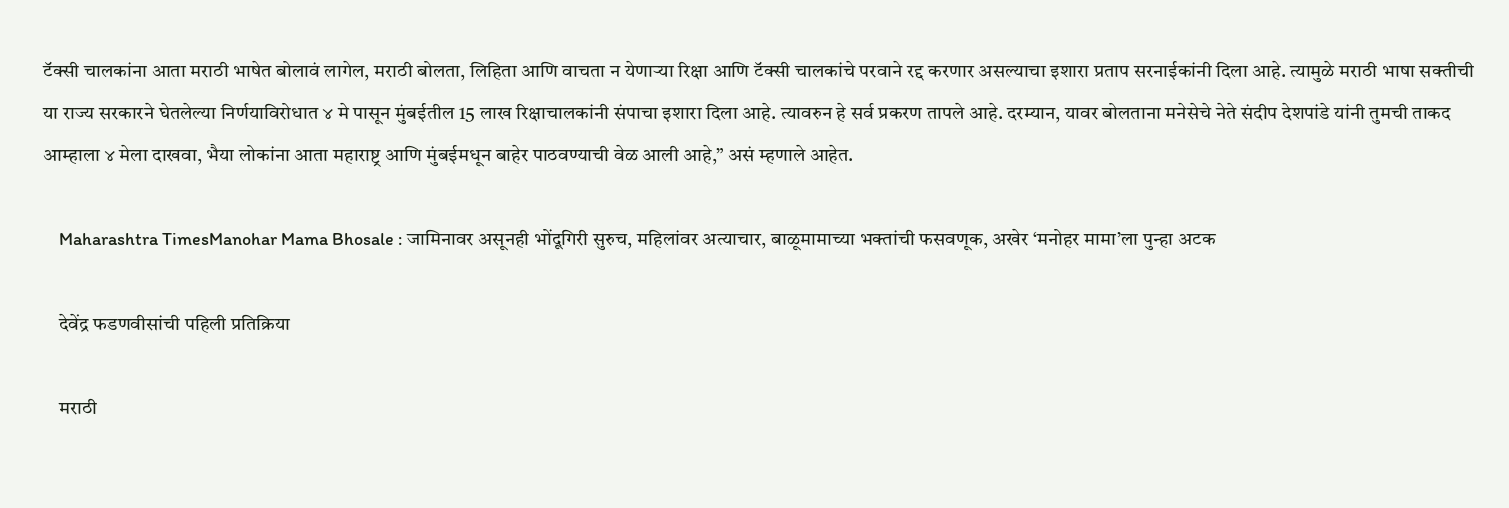टॅक्सी चालकांना आता मराठी भाषेत बोलावं लागेल, मराठी बोलता, लिहिता आणि वाचता न येणाऱ्या रिक्षा आणि टॅक्सी चालकांचे परवाने रद्द करणार असल्याचा इशारा प्रताप सरनाईकांनी दिला आहे. त्यामुळे मराठी भाषा सक्तीची या राज्य सरकारने घेतलेल्या निर्णयाविरोधात ४ मे पासून मुंबईतील 15 लाख रिक्षाचालकांनी संपाचा इशारा दिला आहे. त्यावरुन हे सर्व प्रकरण तापले आहे. दरम्यान, यावर बोलताना मनेसेचे नेते संदीप देशपांडे यांनी तुमची ताकद आम्हाला ४ मेला दाखवा, भैया लोकांना आता महाराष्ट्र आणि मुंबईमधून बाहेर पाठवण्याची वेळ आली आहे,” असं म्हणाले आहेत.

    Maharashtra TimesManohar Mama Bhosale : जामिनावर असूनही भोंदूगिरी सुरुच, महिलांवर अत्याचार, बाळूमामाच्या भक्तांची फसवणूक, अखेर ‘मनोहर मामा’ला पुन्हा अटक

    देवेंद्र फडणवीसांची पहिली प्रतिक्रिया

    मराठी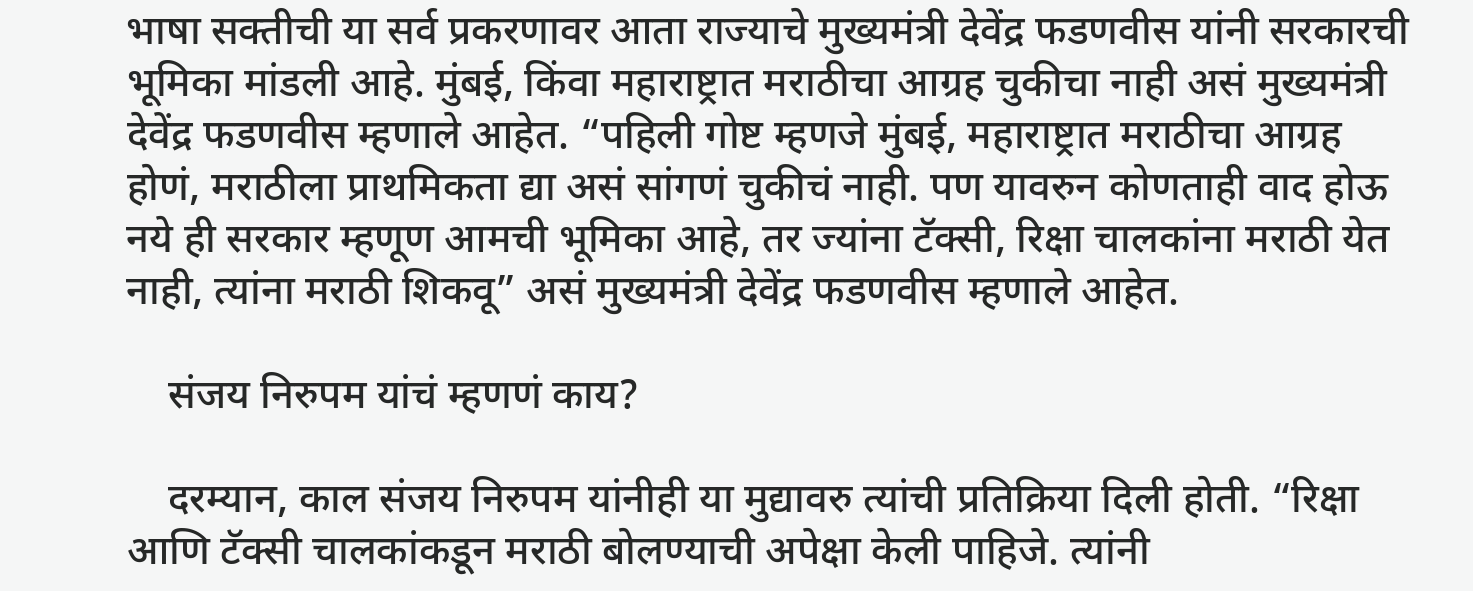भाषा सक्तीची या सर्व प्रकरणावर आता राज्याचे मुख्यमंत्री देवेंद्र फडणवीस यांनी सरकारची भूमिका मांडली आहे. मुंबई, किंवा महाराष्ट्रात मराठीचा आग्रह चुकीचा नाही असं मुख्यमंत्री देवेंद्र फडणवीस म्हणाले आहेत. “पहिली गोष्ट म्हणजे मुंबई, महाराष्ट्रात मराठीचा आग्रह होणं, मराठीला प्राथमिकता द्या असं सांगणं चुकीचं नाही. पण यावरुन कोणताही वाद होऊ नये ही सरकार म्हणूण आमची भूमिका आहे, तर ज्यांना टॅक्सी, रिक्षा चालकांना मराठी येत नाही, त्यांना मराठी शिकवू” असं मुख्यमंत्री देवेंद्र फडणवीस म्हणाले आहेत.

    संजय निरुपम यांचं म्हणणं काय?

    दरम्यान, काल संजय निरुपम यांनीही या मुद्यावरु त्यांची प्रतिक्रिया दिली होती. “रिक्षा आणि टॅक्सी चालकांकडून मराठी बोलण्याची अपेक्षा केली पाहिजे. त्यांनी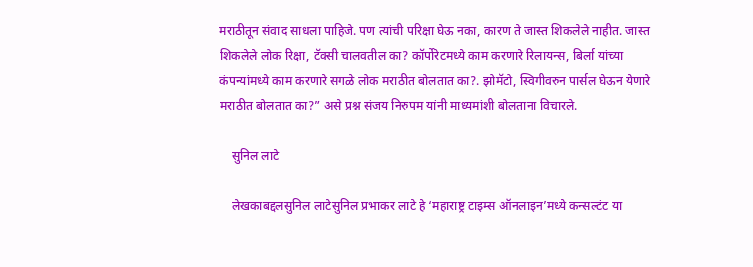मराठीतून संवाद साधला पाहिजे. पण त्यांची परिक्षा घेऊ नका, कारण ते जास्त शिकलेले नाहीत. जास्त शिकलेले लोक रिक्षा, टॅक्सी चालवतील का? कॉर्पोरेटमध्ये काम करणारे रिलायन्स, बिर्ला यांच्या कंपन्यांमध्ये काम करणारे सगळे लोक मराठीत बोलतात का?. झोमॅटो, स्विगीवरुन पार्सल घेऊन येणारे मराठीत बोलतात का?” असे प्रश्न संजय निरुपम यांनी माध्यमांशी बोलताना विचारले.

    सुनिल लाटे

    लेखकाबद्दलसुनिल लाटेसुनिल प्रभाकर लाटे हे ‘महाराष्ट्र टाइम्स ऑनलाइन’मध्ये कन्सल्टंट या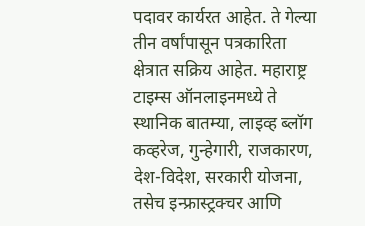पदावर कार्यरत आहेत. ते गेल्या तीन वर्षांपासून पत्रकारिता क्षेत्रात सक्रिय आहेत. महाराष्ट्र टाइम्स ऑनलाइनमध्ये ते स्थानिक बातम्या, लाइव्ह ब्लॉग कव्हरेज, गुन्हेगारी, राजकारण, देश-विदेश, सरकारी योजना, तसेच इन्फ्रास्ट्रक्चर आणि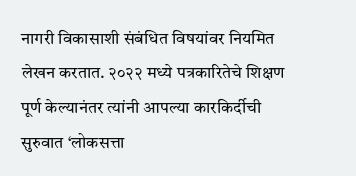नागरी विकासाशी संबंधित विषयांवर नियमित लेखन करतात. २०२२ मध्ये पत्रकारितेचे शिक्षण पूर्ण केल्यानंतर त्यांनी आपल्या कारकिर्दीची सुरुवात ‘लोकसत्ता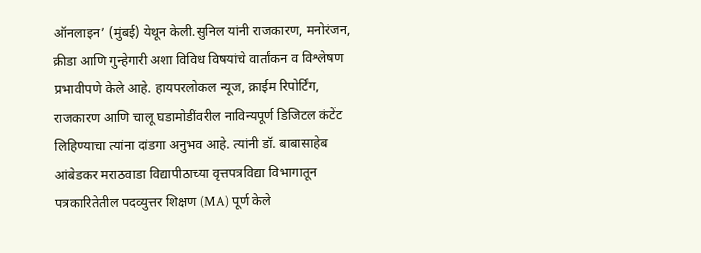ऑनलाइन’ (मुंबई) येथून केली.सुनिल यांनी राजकारण, मनोरंजन, क्रीडा आणि गुन्हेगारी अशा विविध विषयांचे वार्तांकन व विश्लेषण प्रभावीपणे केले आहे. हायपरलोकल न्यूज, क्राईम रिपोर्टिंग, राजकारण आणि चालू घडामोडींवरील नाविन्यपूर्ण डिजिटल कंटेंट लिहिण्याचा त्यांना दांडगा अनुभव आहे. त्यांनी डॉ. बाबासाहेब आंबेडकर मराठवाडा विद्यापीठाच्या वृत्तपत्रविद्या विभागातून पत्रकारितेतील पदव्युत्तर शिक्षण (MA) पूर्ण केले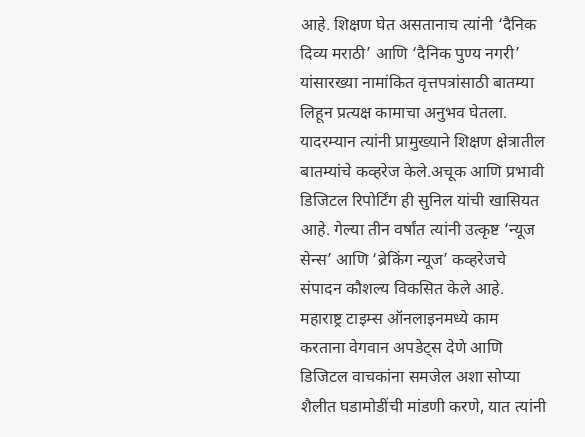आहे. शिक्षण घेत असतानाच त्यांनी ‘दैनिक दिव्य मराठी’ आणि ‘दैनिक पुण्य नगरी’ यांसारख्या नामांकित वृत्तपत्रांसाठी बातम्या लिहून प्रत्यक्ष कामाचा अनुभव घेतला. यादरम्यान त्यांनी प्रामुख्याने शिक्षण क्षेत्रातील बातम्यांचे कव्हरेज केले.अचूक आणि प्रभावी डिजिटल रिपोर्टिंग ही सुनिल यांची खासियत आहे. गेल्या तीन वर्षांत त्यांनी उत्कृष्ट ‘न्यूज सेन्स’ आणि ‘ब्रेकिंग न्यूज’ कव्हरेजचे संपादन कौशल्य विकसित केले आहे. महाराष्ट्र टाइम्स ऑनलाइनमध्ये काम करताना वेगवान अपडेट्स देणे आणि डिजिटल वाचकांना समजेल अशा सोप्या शैलीत घडामोडींची मांडणी करणे, यात त्यांनी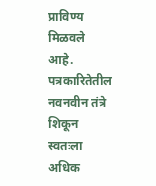प्राविण्य मिळवले आहे. पत्रकारितेतील नवनवीन तंत्रे शिकून स्वतःला अधिक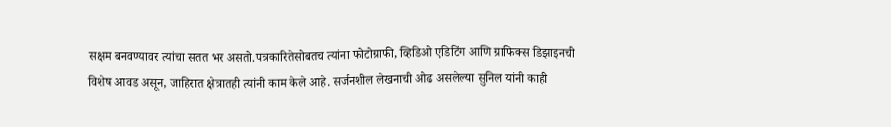सक्षम बनवण्यावर त्यांचा सतत भर असतो.पत्रकारितेसोबतच त्यांना फोटोग्राफी, व्हिडिओ एडिटिंग आणि ग्राफिक्स डिझाइनची विशेष आवड असून, जाहिरात क्षेत्रातही त्यांनी काम केले आहे. सर्जनशील लेखनाची ओढ असलेल्या सुनिल यांनी काही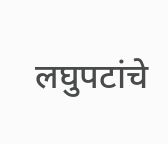लघुपटांचे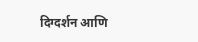दिग्दर्शन आणि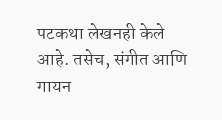पटकथा लेखनही केले आहे. तसेच, संगीत आणि गायन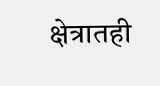क्षेत्रातही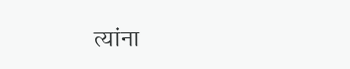त्यांना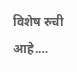विशेष रुची आहे.…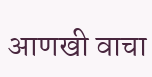आणखी वाचा